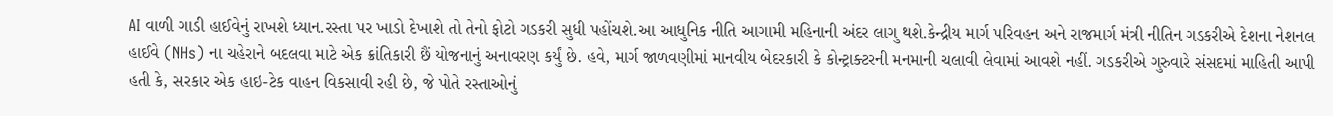AI વાળી ગાડી હાઈવેનું રાખશે ધ્યાન.રસ્તા પર ખાડો દેખાશે તો તેનો ફોટો ગડકરી સુધી પહોંચશે.આ આધુનિક નીતિ આગામી મહિનાની અંદર લાગુ થશે.કેન્દ્રીય માર્ગ પરિવહન અને રાજમાર્ગ મંત્રી નીતિન ગડકરીએ દેશના નેશનલ હાઈવે (NHs) ના ચહેરાને બદલવા માટે એક ક્રાંતિકારી છૈં યોજનાનું અનાવરણ કર્યું છે. હવે, માર્ગ જાળવણીમાં માનવીય બેદરકારી કે કોન્ટ્રાક્ટરની મનમાની ચલાવી લેવામાં આવશે નહીં. ગડકરીએ ગુરુવારે સંસદમાં માહિતી આપી હતી કે, સરકાર એક હાઇ-ટેક વાહન વિકસાવી રહી છે, જે પોતે રસ્તાઓનું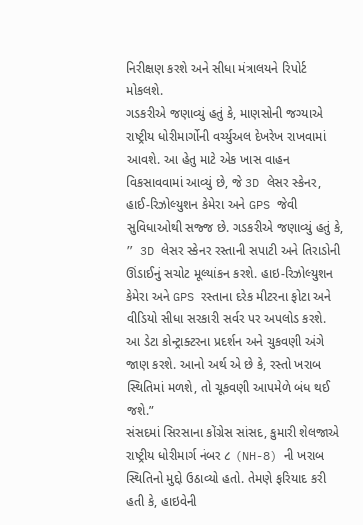નિરીક્ષણ કરશે અને સીધા મંત્રાલયને રિપોર્ટ મોકલશે.
ગડકરીએ જણાવ્યું હતું કે, માણસોની જગ્યાએ રાષ્ટ્રીય ધોરીમાર્ગોની વર્ચ્યુઅલ દેખરેખ રાખવામાં આવશે. આ હેતુ માટે એક ખાસ વાહન વિકસાવવામાં આવ્યું છે, જે 3D લેસર સ્કેનર, હાઈ-રિઝોલ્યુશન કેમેરા અને GPS જેવી સુવિધાઓથી સજ્જ છે. ગડકરીએ જણાવ્યું હતું કે, ” 3D લેસર સ્કેનર રસ્તાની સપાટી અને તિરાડોની ઊંડાઈનું સચોટ મૂલ્યાંકન કરશે. હાઇ-રિઝોલ્યુશન કેમેરા અને GPS રસ્તાના દરેક મીટરના ફોટા અને વીડિયો સીધા સરકારી સર્વર પર અપલોડ કરશે. આ ડેટા કોન્ટ્રાક્ટરના પ્રદર્શન અને ચુકવણી અંગે જાણ કરશે. આનો અર્થ એ છે કે, રસ્તો ખરાબ સ્થિતિમાં મળશે, તો ચૂકવણી આપમેળે બંધ થઈ જશે.”
સંસદમાં સિરસાના કોંગ્રેસ સાંસદ, કુમારી શેલજાએ રાષ્ટ્રીય ધોરીમાર્ગ નંબર ૮ (NH-8) ની ખરાબ સ્થિતિનો મુદ્દો ઉઠાવ્યો હતો. તેમણે ફરિયાદ કરી હતી કે, હાઇવેની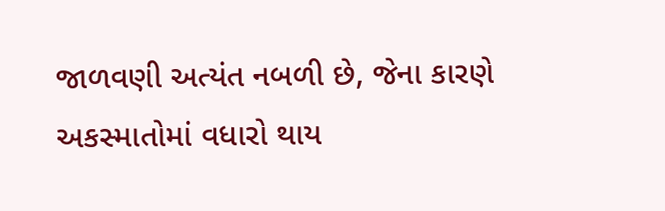જાળવણી અત્યંત નબળી છે, જેના કારણે અકસ્માતોમાં વધારો થાય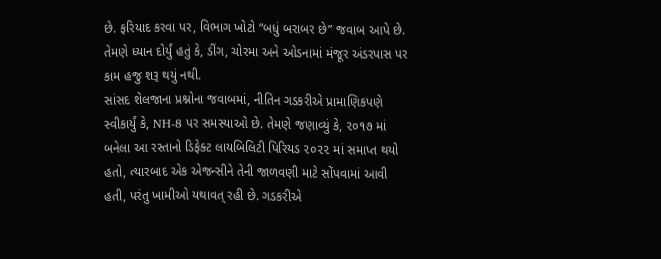છે. ફરિયાદ કરવા પર, વિભાગ ખોટો “બધું બરાબર છે” જવાબ આપે છે. તેમણે ધ્યાન દોર્યું હતું કે, ડીંગ, ચોરમા અને ઓડનામાં મંજૂર અંડરપાસ પર કામ હજુ શરૂ થયું નથી.
સાંસદ શેલજાના પ્રશ્નોના જવાબમાં, નીતિન ગડકરીએ પ્રામાણિકપણે સ્વીકાર્યું કે, NH-8 પર સમસ્યાઓ છે. તેમણે જણાવ્યું કે, ૨૦૧૭ માં બનેલા આ રસ્તાનો ડિફેક્ટ લાયબિલિટી પિરિયડ ૨૦૨૨ માં સમાપ્ત થયો હતો, ત્યારબાદ એક એજન્સીને તેની જાળવણી માટે સોંપવામાં આવી હતી, પરંતુ ખામીઓ યથાવત્ રહી છે. ગડકરીએ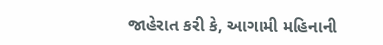જાહેરાત કરી કે, આગામી મહિનાની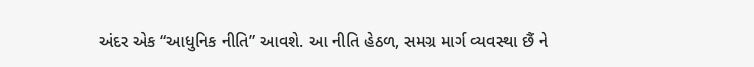અંદર એક “આધુનિક નીતિ” આવશે. આ નીતિ હેઠળ, સમગ્ર માર્ગ વ્યવસ્થા છૈં ને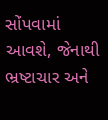સોંપવામાં આવશે, જેનાથી ભ્રષ્ટાચાર અને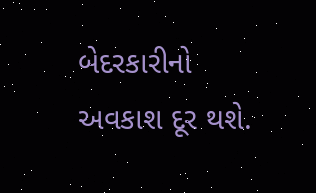બેદરકારીનો અવકાશ દૂર થશે.